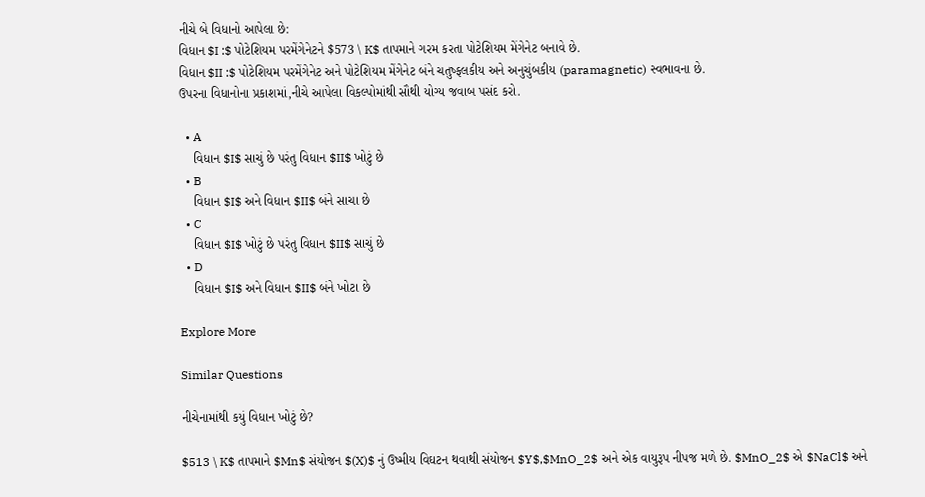નીચે બે વિધાનો આપેલા છે:
વિધાન $I :$ પોટેશિયમ પરમેંગેનેટને $573 \ K$ તાપમાને ગરમ કરતા પોટેશિયમ મેંગેનેટ બનાવે છે.
વિધાન $II :$ પોટેશિયમ પરમેંગેનેટ અને પોટેશિયમ મેંગેનેટ બંને ચતુષ્ફલકીય અને અનુચુંબકીય (paramagnetic) સ્વભાવના છે.
ઉપરના વિધાનોના પ્રકાશમાં,નીચે આપેલા વિકલ્પોમાંથી સૌથી યોગ્ય જવાબ પસંદ કરો.

  • A
    વિધાન $I$ સાચું છે પરંતુ વિધાન $II$ ખોટું છે
  • B
    વિધાન $I$ અને વિધાન $II$ બંને સાચા છે
  • C
    વિધાન $I$ ખોટું છે પરંતુ વિધાન $II$ સાચું છે
  • D
    વિધાન $I$ અને વિધાન $II$ બંને ખોટા છે

Explore More

Similar Questions

નીચેનામાંથી કયું વિધાન ખોટું છે?

$513 \ K$ તાપમાને $Mn$ સંયોજન $(X)$ નું ઉષ્મીય વિઘટન થવાથી સંયોજન $Y$,$MnO_2$ અને એક વાયુરૂપ નીપજ મળે છે. $MnO_2$ એ $NaCl$ અને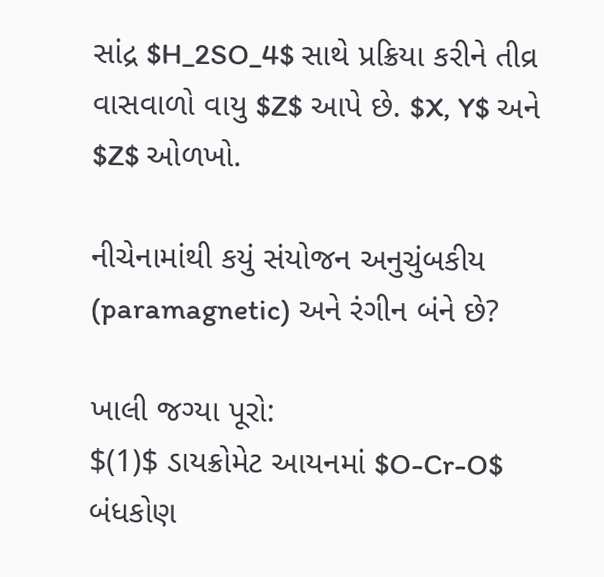સાંદ્ર $H_2SO_4$ સાથે પ્રક્રિયા કરીને તીવ્ર વાસવાળો વાયુ $Z$ આપે છે. $X, Y$ અને $Z$ ઓળખો.

નીચેનામાંથી કયું સંયોજન અનુચુંબકીય (paramagnetic) અને રંગીન બંને છે?

ખાલી જગ્યા પૂરો:
$(1)$ ડાયક્રોમેટ આયનમાં $O-Cr-O$ બંધકોણ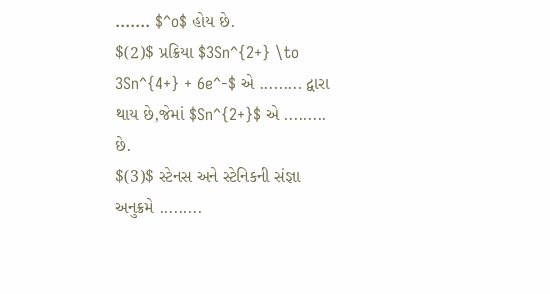....... $^o$ હોય છે.
$(2)$ પ્રક્રિયા $3Sn^{2+} \to 3Sn^{4+} + 6e^-$ એ ......... દ્વારા થાય છે,જેમાં $Sn^{2+}$ એ ......... છે.
$(3)$ સ્ટેનસ અને સ્ટેનિકની સંજ્ઞા અનુક્રમે .........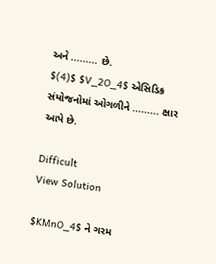અને ......... છે.
$(4)$ $V_2O_4$ એસિડિક સંયોજનોમાં ઓગળીને ......... ક્ષાર આપે છે.

Difficult
View Solution

$KMnO_4$ ને ગરમ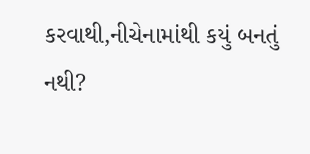કરવાથી,નીચેનામાંથી કયું બનતું નથી?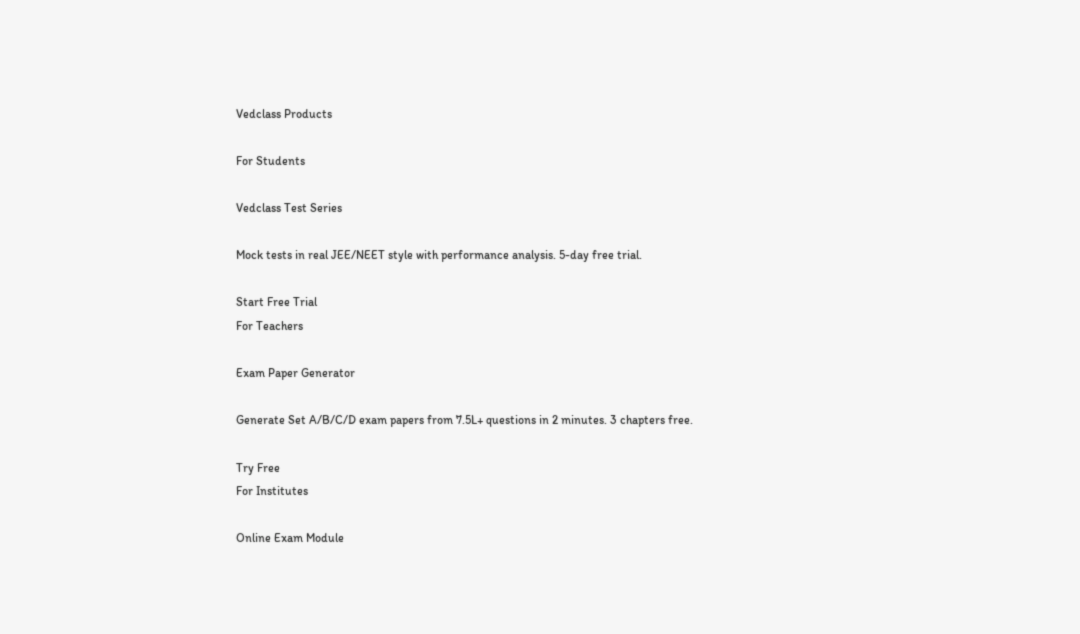Vedclass Products

For Students

Vedclass Test Series

Mock tests in real JEE/NEET style with performance analysis. 5-day free trial.

Start Free Trial
For Teachers

Exam Paper Generator

Generate Set A/B/C/D exam papers from 7.5L+ questions in 2 minutes. 3 chapters free.

Try Free
For Institutes

Online Exam Module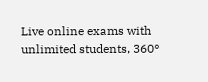Live online exams with unlimited students, 360°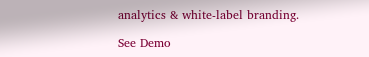analytics & white-label branding.

See Demo